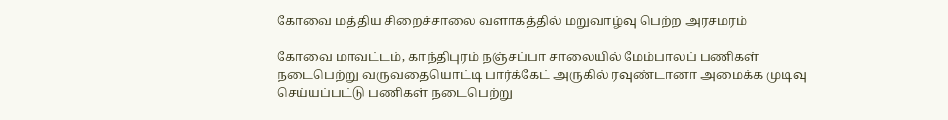கோவை மத்திய சிறைச்சாலை வளாகத்தில் மறுவாழ்வு பெற்ற அரசமரம்

கோவை மாவட்டம், காந்திபுரம் நஞ்சப்பா சாலையில் மேம்பாலப் பணிகள் நடைபெற்று வருவதையொட்டி பார்க்கேட் அருகில் ரவுண்டானா அமைக்க முடிவு செய்யப்பட்டு பணிகள் நடைபெற்று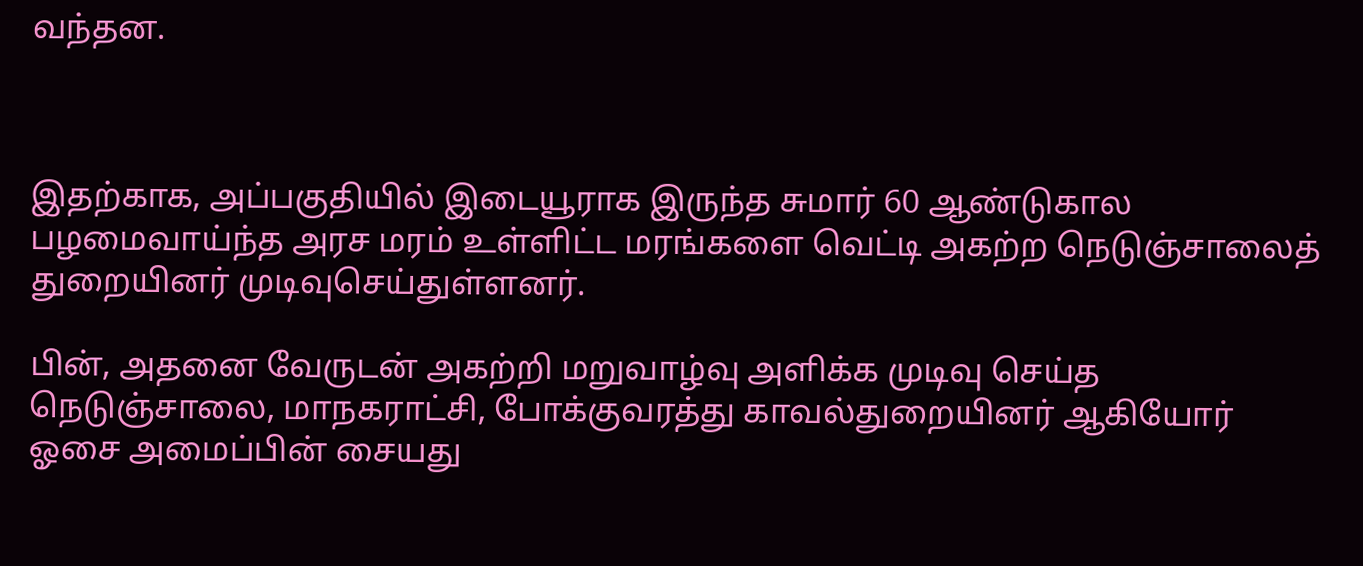வந்தன.



இதற்காக, அப்பகுதியில் இடையூராக இருந்த சுமார் 60 ஆண்டுகால பழமைவாய்ந்த அரச மரம் உள்ளிட்ட மரங்களை வெட்டி அகற்ற நெடுஞ்சாலைத் துறையினர் முடிவுசெய்துள்ளனர்.

பின், அதனை வேருடன் அகற்றி மறுவாழ்வு அளிக்க முடிவு செய்த நெடுஞ்சாலை, மாநகராட்சி, போக்குவரத்து காவல்துறையினர் ஆகியோர் ஓசை அமைப்பின் சையது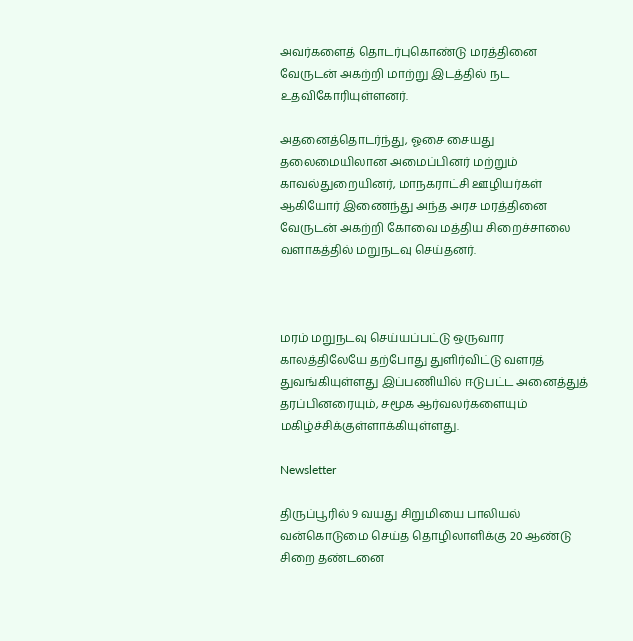அவர்களைத் தொடர்புகொண்டு மரத்தினை வேருடன் அகற்றி மாற்று இடத்தில் நட உதவிகோரியுள்ளனர்.

அதனைத்தொடர்ந்து, ஓசை சையது தலைமையிலான அமைப்பினர் மற்றும் காவல்துறையினர், மாநகராட்சி ஊழியர்கள் ஆகியோர் இணைந்து அந்த அரச மரத்தினை வேருடன் அகற்றி கோவை மத்திய சிறைச்சாலை வளாகத்தில் மறுநடவு செய்தனர்.



மரம் மறுநடவு செய்யப்பட்டு ஒருவார காலத்திலேயே தற்போது துளிர்விட்டு வளரத் துவங்கியுள்ளது இப்பணியில் ஈடுபட்ட அனைத்துத் தரப்பினரையும், சமூக ஆர்வலர்களையும் மகிழ்ச்சிக்குள்ளாக்கியுள்ளது.

Newsletter

திருப்பூரில் 9 வயது சிறுமியை பாலியல் வன்கொடுமை செய்த தொழிலாளிக்கு 20 ஆண்டு சிறை தண்டனை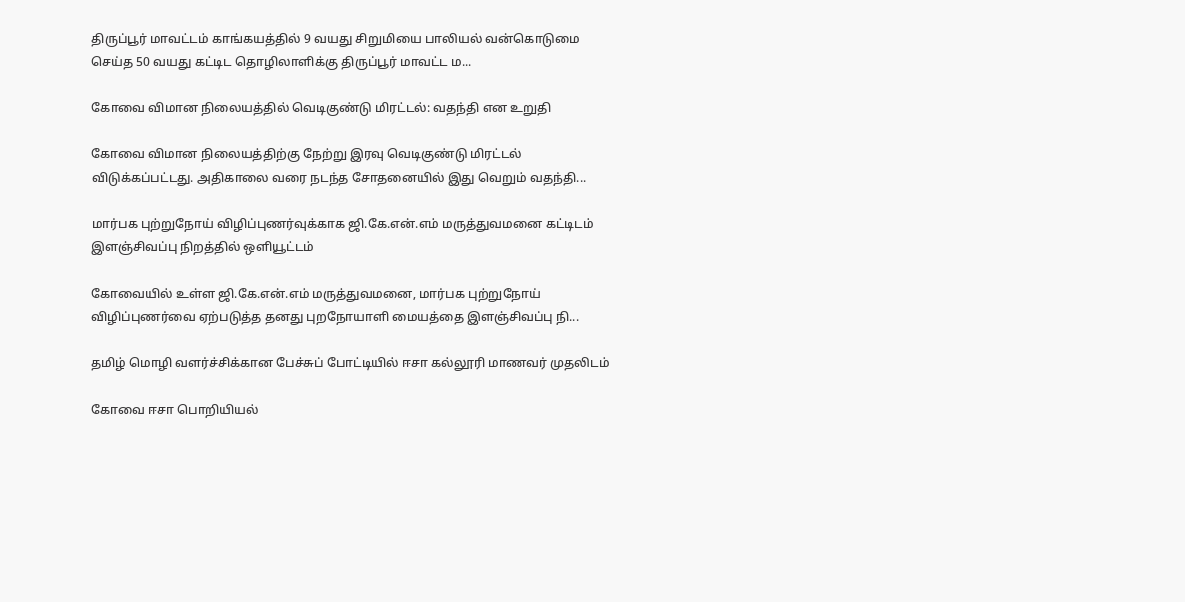திருப்பூர் மாவட்டம் காங்கயத்தில் 9 வயது சிறுமியை பாலியல் வன்கொடுமை செய்த 50 வயது கட்டிட தொழிலாளிக்கு திருப்பூர் மாவட்ட ம...

கோவை விமான நிலையத்தில் வெடிகுண்டு மிரட்டல்: வதந்தி என உறுதி

கோவை விமான நிலையத்திற்கு நேற்று இரவு வெடிகுண்டு மிரட்டல் விடுக்கப்பட்டது. அதிகாலை வரை நடந்த சோதனையில் இது வெறும் வதந்தி...

மார்பக புற்றுநோய் விழிப்புணர்வுக்காக ஜி.கே.என்.எம் மருத்துவமனை கட்டிடம் இளஞ்சிவப்பு நிறத்தில் ஒளியூட்டம்

கோவையில் உள்ள ஜி.கே.என்.எம் மருத்துவமனை, மார்பக புற்றுநோய் விழிப்புணர்வை ஏற்படுத்த தனது புறநோயாளி மையத்தை இளஞ்சிவப்பு நி...

தமிழ் மொழி வளர்ச்சிக்கான பேச்சுப் போட்டியில் ஈசா கல்லூரி மாணவர் முதலிடம்

கோவை ஈசா பொறியியல்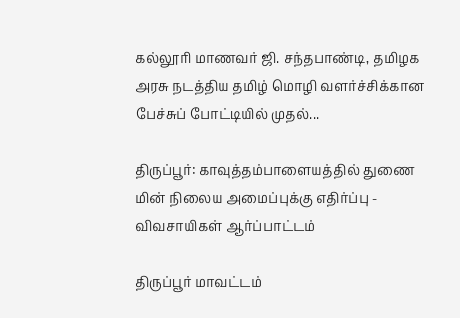கல்லூரி மாணவர் ஜி. சந்தபாண்டி, தமிழக அரசு நடத்திய தமிழ் மொழி வளர்ச்சிக்கான பேச்சுப் போட்டியில் முதல்...

திருப்பூர்: காவுத்தம்பாளையத்தில் துணை மின் நிலைய அமைப்புக்கு எதிர்ப்பு - விவசாயிகள் ஆர்ப்பாட்டம்

திருப்பூர் மாவட்டம்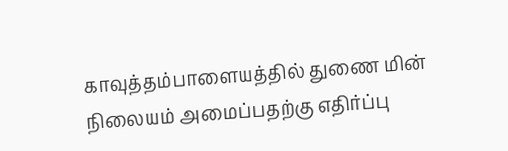காவுத்தம்பாளையத்தில் துணை மின் நிலையம் அமைப்பதற்கு எதிர்ப்பு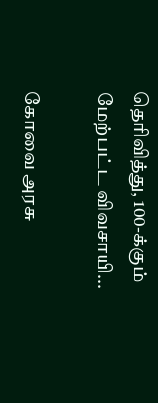தெரிவித்து, 100-க்கும் மேற்பட்ட விவசாயி...

கோவை அரசு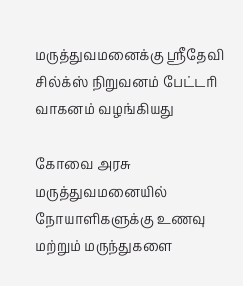மருத்துவமனைக்கு ஸ்ரீதேவி சில்க்ஸ் நிறுவனம் பேட்டரி வாகனம் வழங்கியது

கோவை அரசு மருத்துவமனையில் நோயாளிகளுக்கு உணவு மற்றும் மருந்துகளை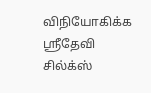விநியோகிக்க ஸ்ரீதேவி சில்க்ஸ்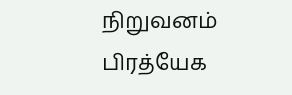நிறுவனம் பிரத்யேக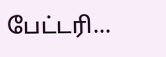பேட்டரி...